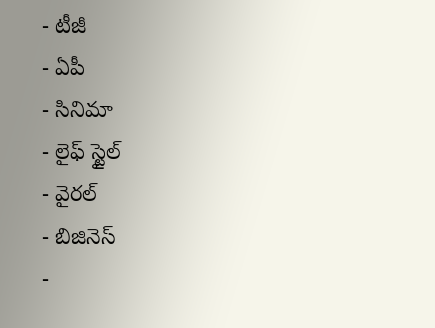- టీజీ
- ఏపీ
- సినిమా
- లైఫ్ స్టైల్
- వైరల్
- బిజినెస్
-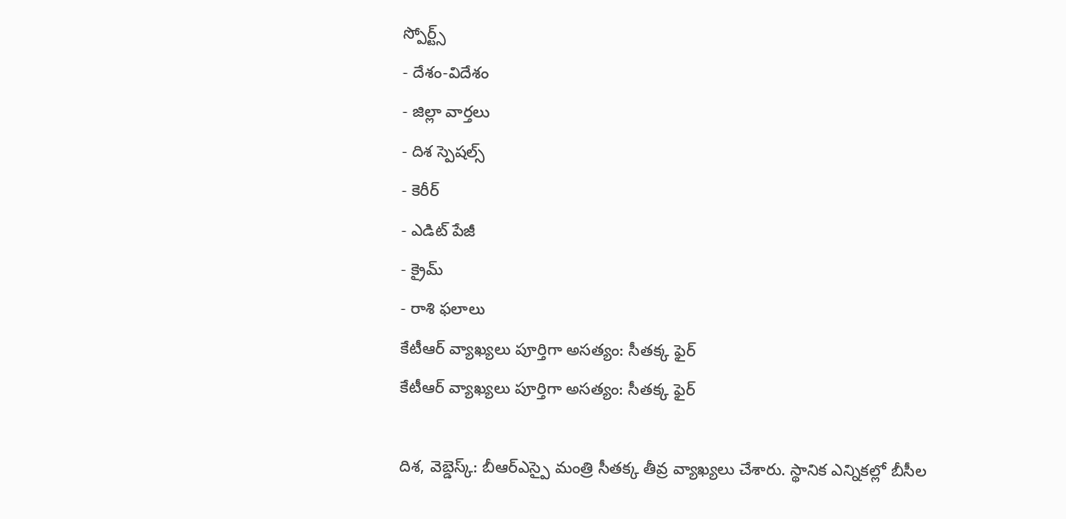స్పోర్ట్స్
- దేశం-విదేశం
- జిల్లా వార్తలు
- దిశ స్పెషల్స్
- కెరీర్
- ఎడిట్ పేజీ
- క్రైమ్
- రాశి ఫలాలు
కేటీఆర్ వ్యాఖ్యలు పూర్తిగా అసత్యం: సీతక్క ఫైర్
కేటీఆర్ వ్యాఖ్యలు పూర్తిగా అసత్యం: సీతక్క ఫైర్

దిశ, వెబ్డెస్క్: బీఆర్ఎస్పై మంత్రి సీతక్క తీవ్ర వ్యాఖ్యలు చేశారు. స్థానిక ఎన్నికల్లో బీసీల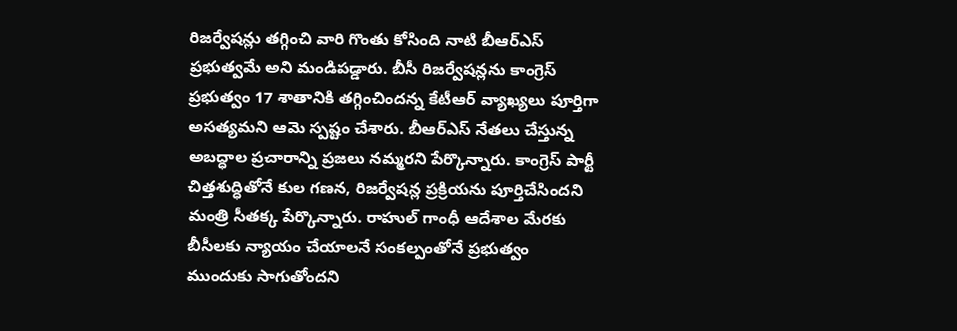రిజర్వేషన్లు తగ్గించి వారి గొంతు కోసింది నాటి బీఆర్ఎస్ ప్రభుత్వమే అని మండిపడ్డారు. బీసీ రిజర్వేషన్లను కాంగ్రెస్ ప్రభుత్వం 17 శాతానికి తగ్గించిందన్న కేటీఆర్ వ్యాఖ్యలు పూర్తిగా అసత్యమని ఆమె స్పష్టం చేశారు. బీఆర్ఎస్ నేతలు చేస్తున్న అబద్ధాల ప్రచారాన్ని ప్రజలు నమ్మరని పేర్కొన్నారు. కాంగ్రెస్ పార్టీ చిత్తశుద్ధితోనే కుల గణన, రిజర్వేషన్ల ప్రక్రియను పూర్తిచేసిందని మంత్రి సీతక్క పేర్కొన్నారు. రాహుల్ గాంధీ ఆదేశాల మేరకు బీసీలకు న్యాయం చేయాలనే సంకల్పంతోనే ప్రభుత్వం ముందుకు సాగుతోందని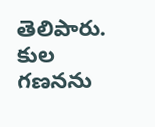తెలిపారు. కుల గణనను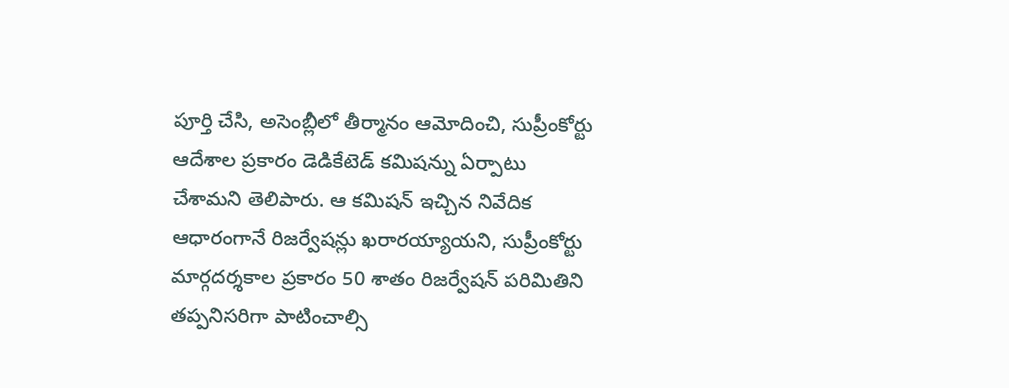పూర్తి చేసి, అసెంబ్లీలో తీర్మానం ఆమోదించి, సుప్రీంకోర్టు ఆదేశాల ప్రకారం డెడికేటెడ్ కమిషన్ను ఏర్పాటు చేశామని తెలిపారు. ఆ కమిషన్ ఇచ్చిన నివేదిక ఆధారంగానే రిజర్వేషన్లు ఖరారయ్యాయని, సుప్రీంకోర్టు మార్గదర్శకాల ప్రకారం 50 శాతం రిజర్వేషన్ పరిమితిని తప్పనిసరిగా పాటించాల్సి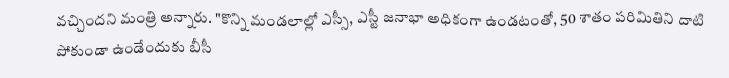వచ్చిందని మంత్రి అన్నారు. "కొన్ని మండలాల్లో ఎస్సీ, ఎస్టీ జనాభా అధికంగా ఉండటంతో, 50 శాతం పరిమితిని దాటి పోకుండా ఉండేందుకు బీసీ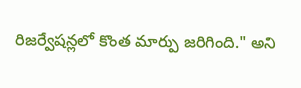రిజర్వేషన్లలో కొంత మార్పు జరిగింది." అని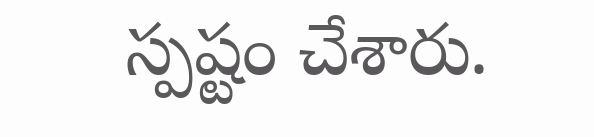స్పష్టం చేశారు.